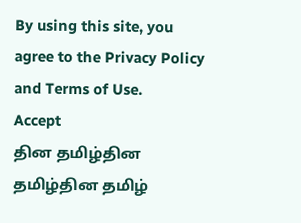By using this site, you agree to the Privacy Policy and Terms of Use.
Accept
தின தமிழ்தின தமிழ்தின தமிழ்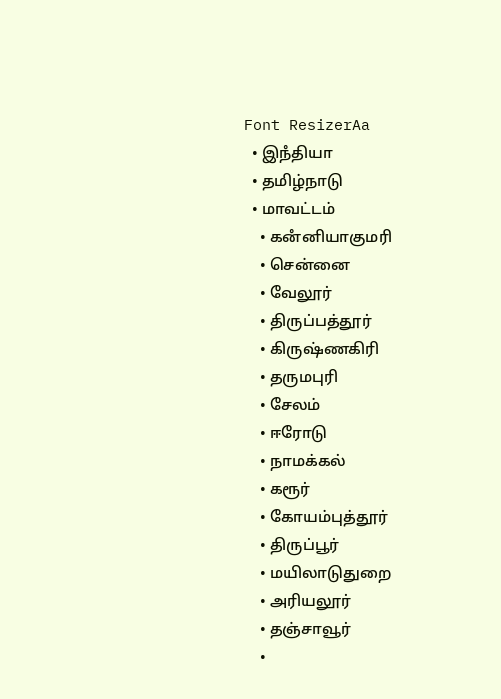Font ResizerAa
  • இநஂதியா
  • தமிழ்நாடு
  • மாவட்டம்
    • கனஂனியாகுமரி
    • சென்னை
    • வேலூர்
    • திருப்பத்தூர்
    • கிருஷ்ணகிரி
    • தருமபுரி
    • சேலம்
    • ஈரோடு
    • நாமக்கல்
    • கரூர்
    • கோயம்புத்தூர்
    • திருப்பூர்
    • மயிலாடுதுறை
    • அரியலூர்
    • தஞ்சாவூர்
    •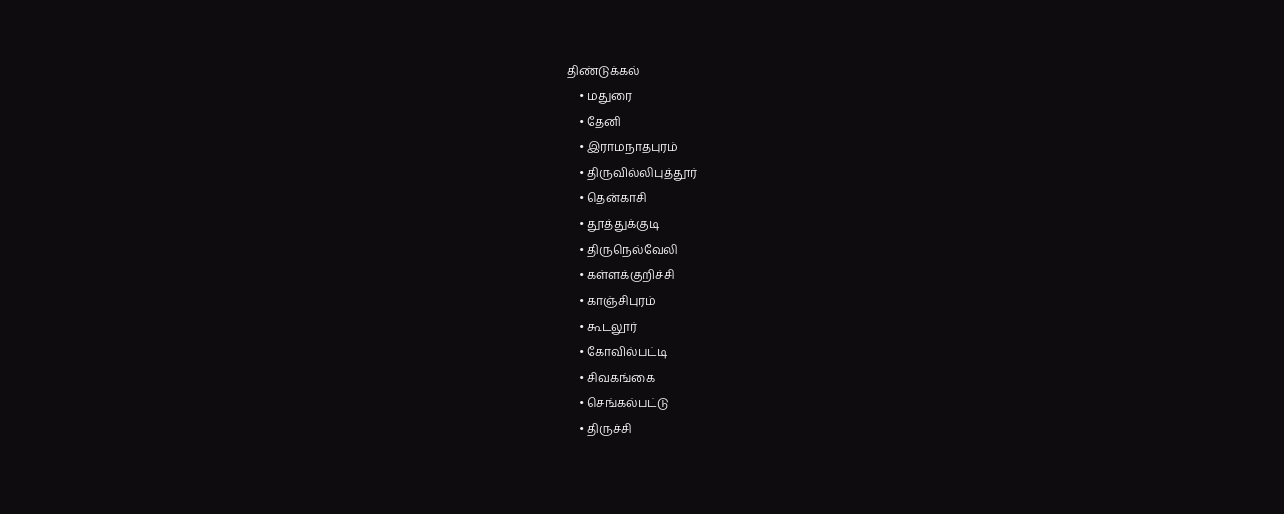திண்டுக்கல்
    • மதுரை
    • தேனி
    • இராமநாதபுரம்
    • திருவில்லிபுத்தூர்
    • தென்காசி
    • தூத்துக்குடி
    • திருநெல்வேலி
    • கள்ளக்குறிச்சி
    • காஞ்சிபுரம்
    • கூடலூர்
    • கோவில்பட்டி
    • சிவகங்கை
    • செங்கல்பட்டு
    • திருச்சி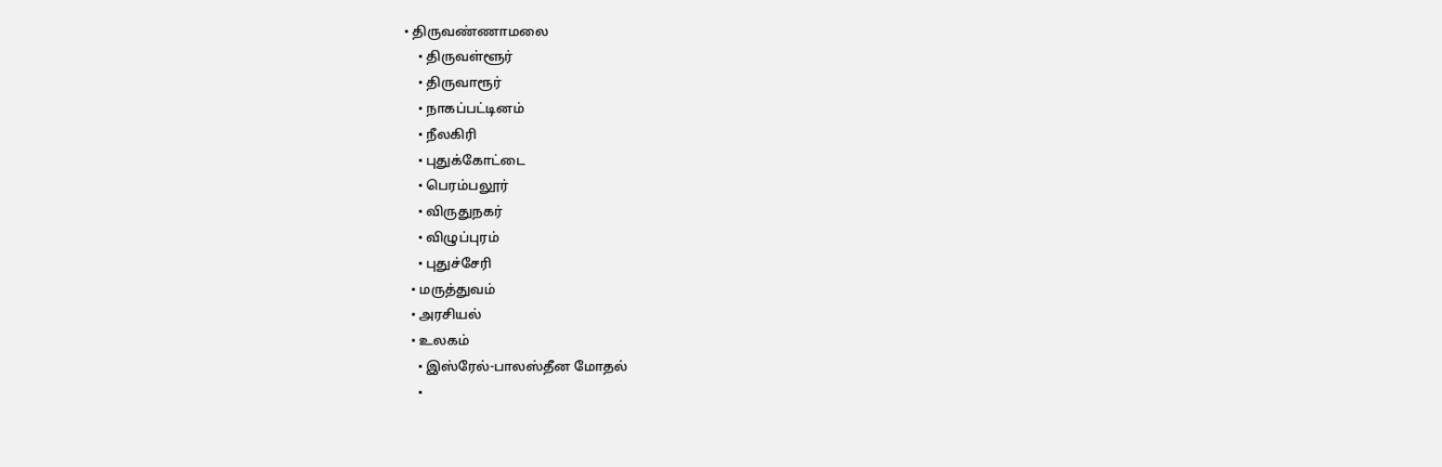• திருவண்ணாமலை
    • திருவள்ளூர்
    • திருவாரூர்
    • நாகப்பட்டினம்
    • நீலகிரி
    • புதுக்கோட்டை
    • பெரம்பலூர்
    • விருதுநகர்
    • விழுப்புரம்
    • புதுச்சேரி
  • மருத்துவம்
  • அரசியல்
  • உலகம்
    • இஸ்ரேல்-பாலஸ்தீன மோதல்
    •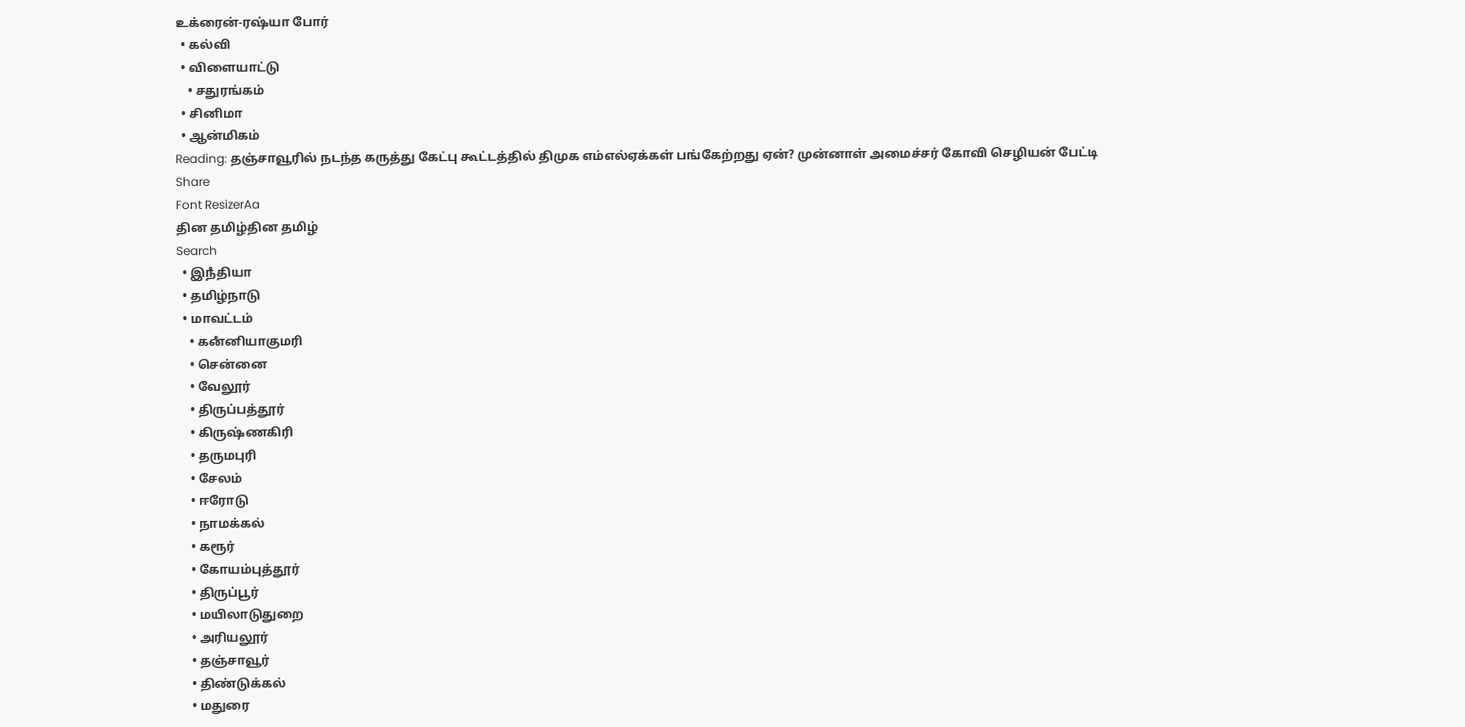உக்ரைன்-ரஷ்யா போர்
  • கல்வி
  • விளையாட்டு
    • சதுரங்கம்
  • சினிமா
  • ஆன்மிகம்
Reading: தஞ்சாவூரில் நடந்த கருத்து கேட்பு கூட்டத்தில் திமுக எம்எல்ஏக்கள் பங்கேற்றது ஏன்? முன்னாள் அமைச்சர் கோவி செழியன் பேட்டி
Share
Font ResizerAa
தின தமிழ்தின தமிழ்
Search
  • இநஂதியா
  • தமிழ்நாடு
  • மாவட்டம்
    • கனஂனியாகுமரி
    • சென்னை
    • வேலூர்
    • திருப்பத்தூர்
    • கிருஷ்ணகிரி
    • தருமபுரி
    • சேலம்
    • ஈரோடு
    • நாமக்கல்
    • கரூர்
    • கோயம்புத்தூர்
    • திருப்பூர்
    • மயிலாடுதுறை
    • அரியலூர்
    • தஞ்சாவூர்
    • திண்டுக்கல்
    • மதுரை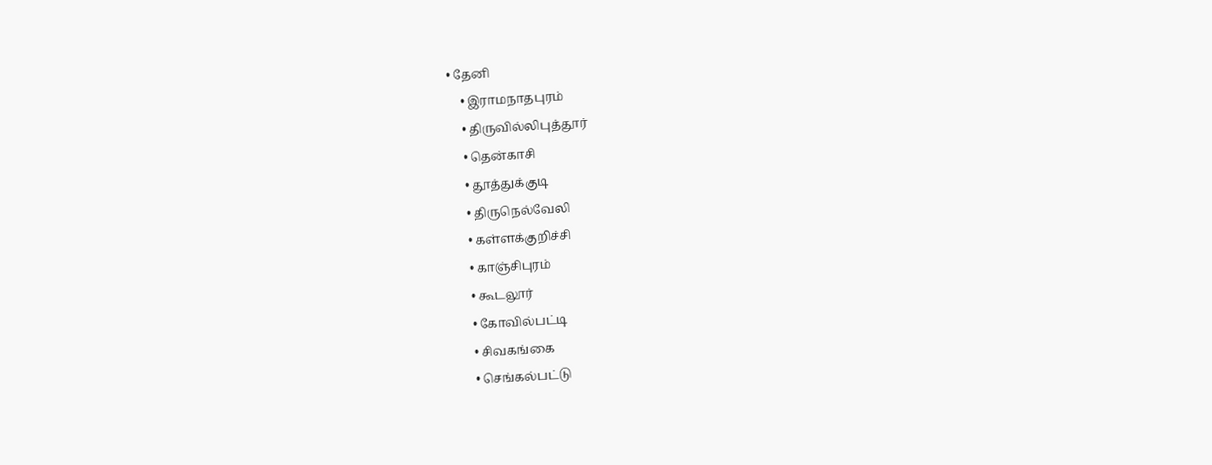• தேனி
    • இராமநாதபுரம்
    • திருவில்லிபுத்தூர்
    • தென்காசி
    • தூத்துக்குடி
    • திருநெல்வேலி
    • கள்ளக்குறிச்சி
    • காஞ்சிபுரம்
    • கூடலூர்
    • கோவில்பட்டி
    • சிவகங்கை
    • செங்கல்பட்டு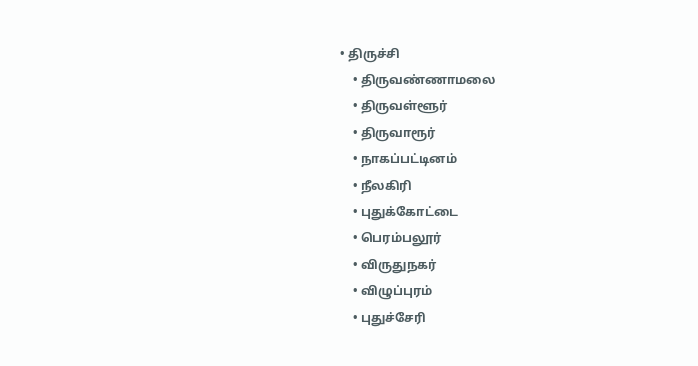• திருச்சி
    • திருவண்ணாமலை
    • திருவள்ளூர்
    • திருவாரூர்
    • நாகப்பட்டினம்
    • நீலகிரி
    • புதுக்கோட்டை
    • பெரம்பலூர்
    • விருதுநகர்
    • விழுப்புரம்
    • புதுச்சேரி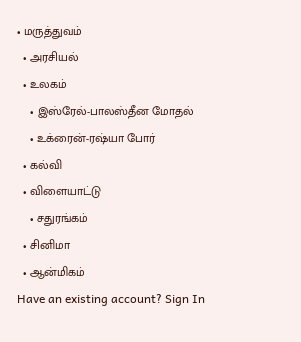• மருத்துவம்
  • அரசியல்
  • உலகம்
    • இஸ்ரேல்-பாலஸ்தீன மோதல்
    • உக்ரைன்-ரஷ்யா போர்
  • கல்வி
  • விளையாட்டு
    • சதுரங்கம்
  • சினிமா
  • ஆன்மிகம்
Have an existing account? Sign In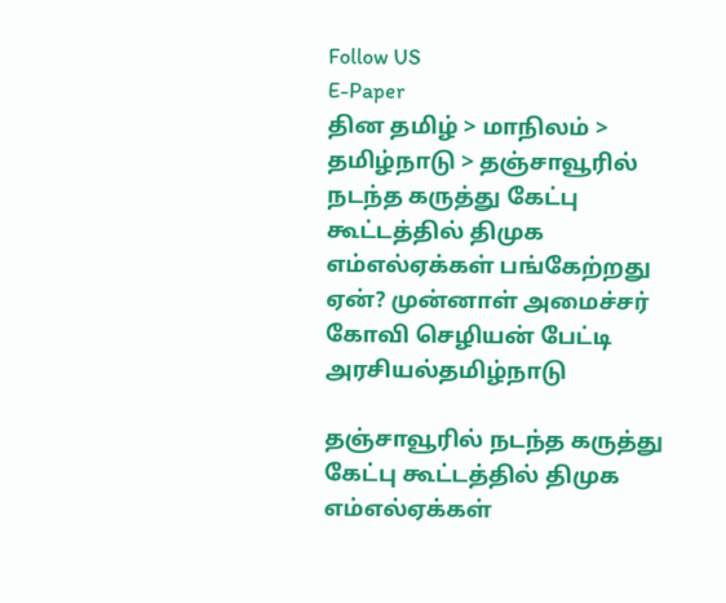Follow US
E-Paper
தின தமிழ் > மாநிலம் > தமிழ்நாடு > தஞ்சாவூரில் நடந்த கருத்து கேட்பு கூட்டத்தில் திமுக எம்எல்ஏக்கள் பங்கேற்றது ஏன்? முன்னாள் அமைச்சர் கோவி செழியன் பேட்டி
அரசியல்தமிழ்நாடு

தஞ்சாவூரில் நடந்த கருத்து கேட்பு கூட்டத்தில் திமுக எம்எல்ஏக்கள்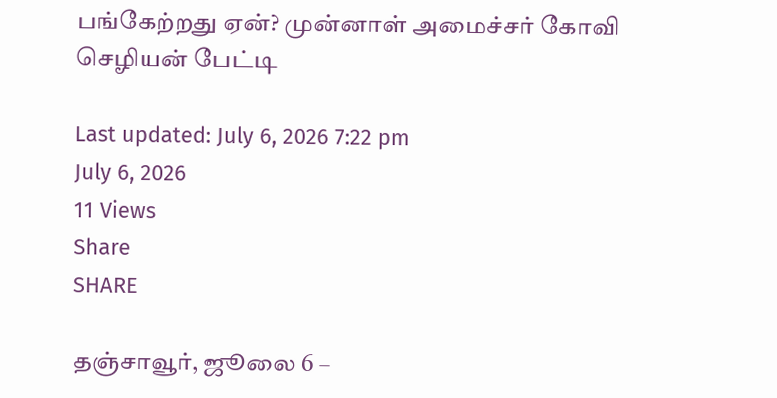பங்கேற்றது ஏன்? முன்னாள் அமைச்சர் கோவி செழியன் பேட்டி

Last updated: July 6, 2026 7:22 pm
July 6, 2026
11 Views
Share
SHARE

தஞ்சாவூர், ஜூலை 6 –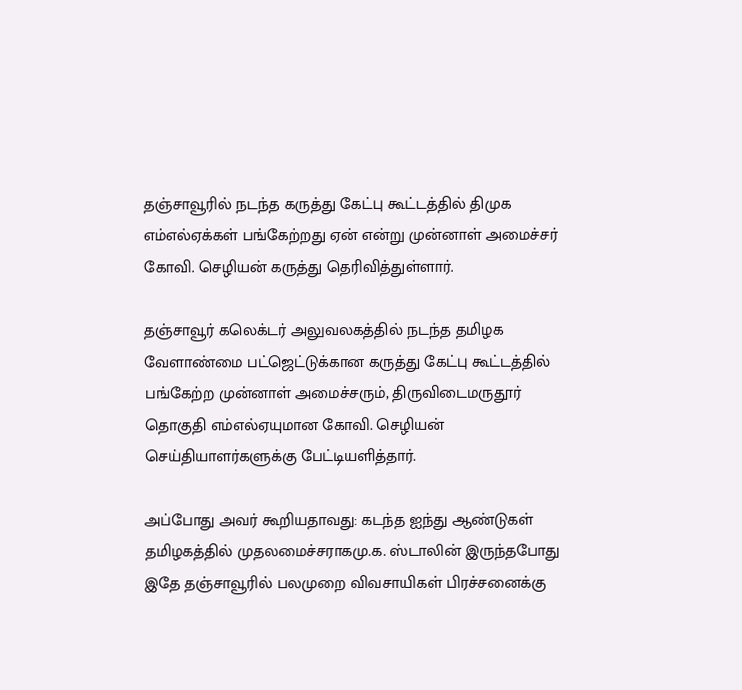தஞ்சாவூரில் நடந்த கருத்து கேட்பு கூட்டத்தில் திமுக எம்எல்ஏக்கள் பங்கேற்றது ஏன் என்று முன்னாள் அமைச்சர் கோவி. செழியன் கருத்து தெரிவித்துள்ளார்.

தஞ்சாவூர் கலெக்டர் அலுவலகத்தில் நடந்த தமிழக வேளாண்மை பட்ஜெட்டுக்கான கருத்து கேட்பு கூட்டத்தில் பங்கேற்ற முன்னாள் அமைச்சரும், திருவிடைமருதூர் தொகுதி எம்எல்ஏயுமான கோவி. செழியன் செய்தியாளர்களுக்கு பேட்டியளித்தார்.

அப்போது அவர் கூறியதாவது: கடந்த ஐந்து ஆண்டுகள் தமிழகத்தில் முதலமைச்சராகமு.க. ஸ்டாலின் இருந்தபோது இதே தஞ்சாவூரில் பலமுறை விவசாயிகள் பிரச்சனைக்கு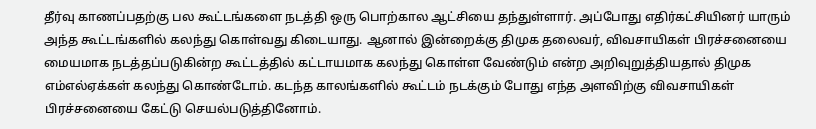தீர்வு காணப்பதற்கு பல கூட்டங்களை நடத்தி ஒரு பொற்கால ஆட்சியை தந்துள்ளார். அப்போது எதிர்கட்சியினர் யாரும் அந்த கூட்டங்களில் கலந்து கொள்வது கிடையாது. ஆனால் இன்றைக்கு திமுக தலைவர், விவசாயிகள் பிரச்சனையை மையமாக நடத்தப்படுகின்ற கூட்டத்தில் கட்டாயமாக கலந்து கொள்ள வேண்டும் என்ற அறிவுறுத்தியதால் திமுக எம்எல்ஏக்கள் கலந்து கொண்டோம். கடந்த காலங்களில் கூட்டம் நடக்கும் போது எந்த அளவிற்கு விவசாயிகள் பிரச்சனையை கேட்டு செயல்படுத்தினோம்.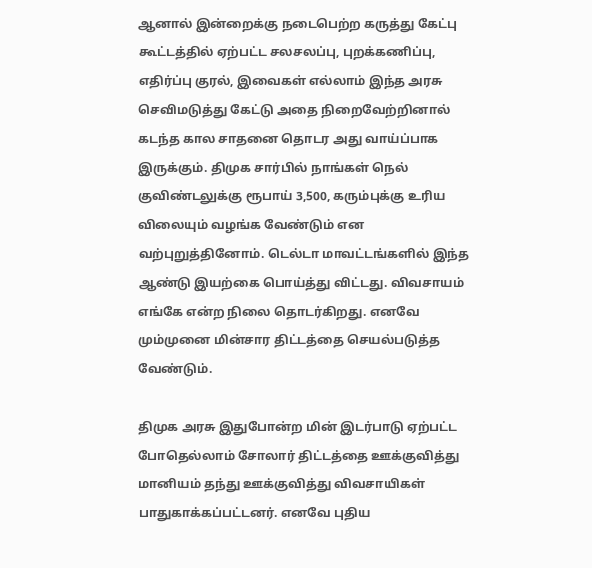ஆனால் இன்றைக்கு நடைபெற்ற கருத்து கேட்பு கூட்டத்தில் ஏற்பட்ட சலசலப்பு, புறக்கணிப்பு, எதிர்ப்பு குரல், இவைகள் எல்லாம் இந்த அரசு செவிமடுத்து கேட்டு அதை நிறைவேற்றினால் கடந்த கால சாதனை தொடர அது வாய்ப்பாக இருக்கும். திமுக சார்பில் நாங்கள் நெல் குவிண்டலுக்கு ரூபாய் 3,500, கரும்புக்கு உரிய விலையும் வழங்க வேண்டும் என வற்புறுத்தினோம். டெல்டா மாவட்டங்களில் இந்த ஆண்டு இயற்கை பொய்த்து விட்டது. விவசாயம் எங்கே என்ற நிலை தொடர்கிறது. எனவே மும்முனை மின்சார திட்டத்தை செயல்படுத்த வேண்டும்.

திமுக அரசு இதுபோன்ற மின் இடர்பாடு ஏற்பட்ட போதெல்லாம் சோலார் திட்டத்தை ஊக்குவித்து மானியம் தந்து ஊக்குவித்து விவசாயிகள் பாதுகாக்கப்பட்டனர். எனவே புதிய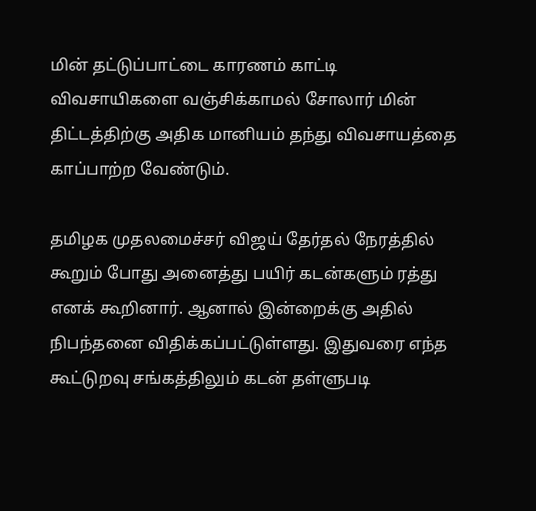மின் தட்டுப்பாட்டை காரணம் காட்டி விவசாயிகளை வஞ்சிக்காமல் சோலார் மின் திட்டத்திற்கு அதிக மானியம் தந்து விவசாயத்தை காப்பாற்ற வேண்டும்.

தமிழக முதலமைச்சர் விஜய் தேர்தல் நேரத்தில் கூறும் போது அனைத்து பயிர் கடன்களும் ரத்து எனக் கூறினார். ஆனால் இன்றைக்கு அதில் நிபந்தனை விதிக்கப்பட்டுள்ளது. இதுவரை எந்த கூட்டுறவு சங்கத்திலும் கடன் தள்ளுபடி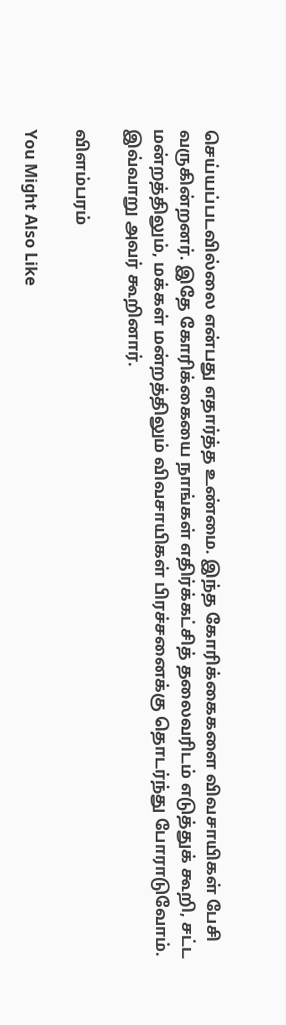செய்யப்படவில்லை என்பது எதார்த்த உண்மை. இந்த கோரிக்கைகளை விவசாயிகள் பேசி வருகின்றனர். இதே கோரிக்கையை நாங்கள் எதிர்க்கட்சித் தலைவரிடம் எடுத்துக் கூறி, சட்ட மன்றத்திலும், மக்கள் மன்றத்திலும் விவசாயிகள் பிரச்சனைக்கு தொடர்ந்து போராடுவோம்.
இவ்வாறு அவர் கூறினார்.

விளம்பரம்

You Might Also Like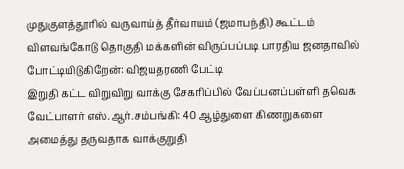முதுகுளத்தூரில் வருவாய்த் தீர்வாயம் (ஜமாபந்தி) கூட்டம்
விளவங்கோடு தொகுதி மக்களின் விருப்பப்படி பாரதிய ஜனதாவில் போட்டியிடுகிறேன்: விஜயதரணி பேட்டி
இறுதி கட்ட விறுவிறு வாக்கு சேகரிப்பில் வேப்பனப்பள்ளி தவெக வேட்பாளர் எஸ்.ஆர்.சம்பங்கி: 40 ஆழ்துளை கிணறுகளை அமைத்து தருவதாக வாக்குறுதி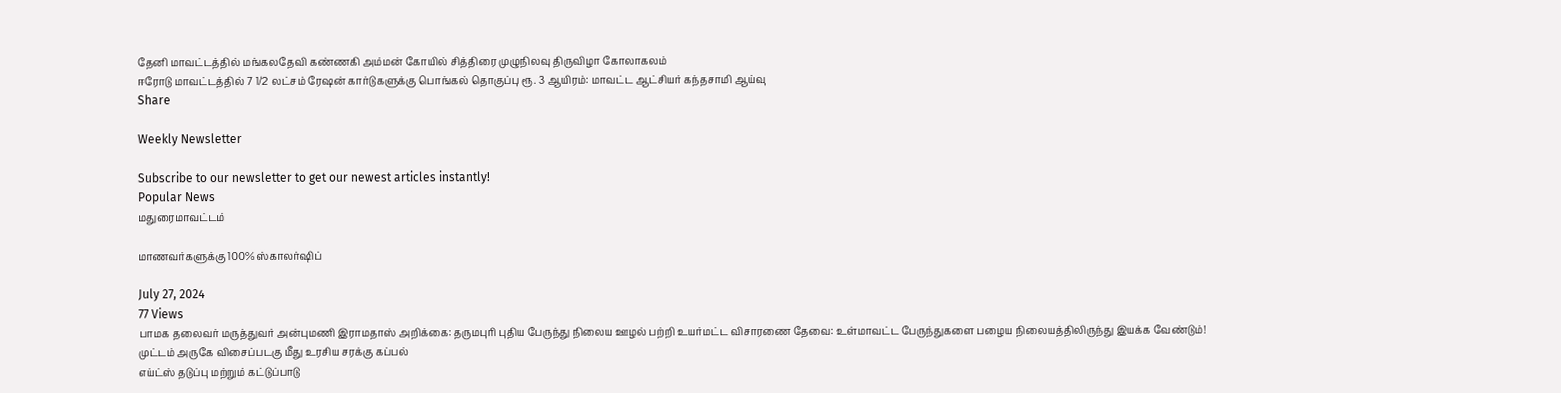தேனி மாவட்டத்தில் மங்கலதேவி கண்ணகி அம்மன் கோயில் சித்திரை முழுநிலவு திருவிழா கோலாகலம்
ஈரோடு மாவட்டத்தில் 7 1/2 லட்சம் ரேஷன் கார்டுகளுக்கு பொங்கல் தொகுப்பு ரூ. 3 ஆயிரம்: மாவட்ட ஆட்சியர் கந்தசாமி ஆய்வு
Share

Weekly Newsletter

Subscribe to our newsletter to get our newest articles instantly!
Popular News
மதுரைமாவட்டம்

மாணவர்களுக்கு 100% ஸ்காலர்ஷிப்

July 27, 2024
77 Views
பாமக தலைவர் மருத்துவர் அன்புமணி இராமதாஸ் அறிக்கை: தருமபுரி புதிய பேருந்து நிலைய ஊழல் பற்றி உயர்மட்ட விசாரணை தேவை: உள்மாவட்ட பேருந்துகளை பழைய நிலையத்திலிருந்து இயக்க வேண்டும்!
முட்டம் அருகே விசைப்படகு மீது உரசிய சரக்கு கப்பல்
எய்ட்ஸ் தடுப்பு மற்றும் கட்டுப்பாடு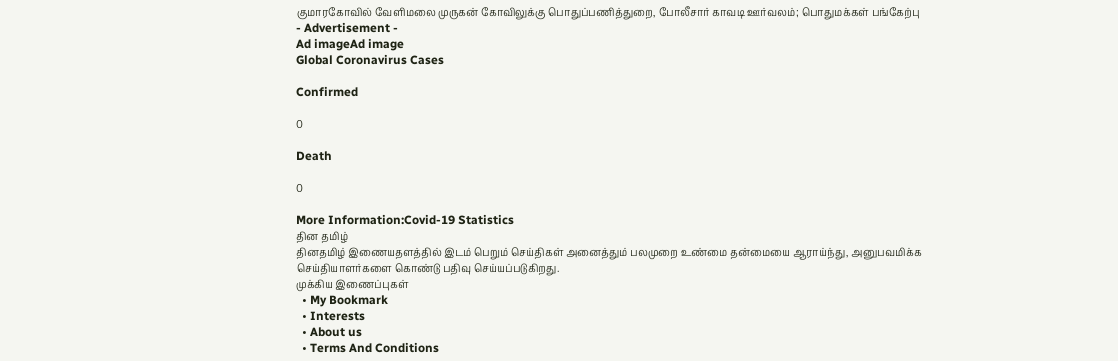குமாரகோவில் வேளிமலை முருகன் கோவிலுக்கு பொதுப்பணித்துறை, போலீசார் காவடி ஊர்வலம்; பொதுமக்கள் பங்கேற்பு
- Advertisement -
Ad imageAd image
Global Coronavirus Cases

Confirmed

0

Death

0

More Information:Covid-19 Statistics
தின தமிழ்
தினதமிழ் இணையதளத்தில் இடம் பெறும் செய்திகள் அனைத்தும் பலமுறை உண்மை தன்மையை ஆராய்ந்து, அனுபவமிக்க செய்தியாளர்களை கொண்டு பதிவு செய்யப்படுகிறது.
முக்கிய இணைப்புகள்
  • My Bookmark
  • Interests
  • About us
  • Terms And Conditions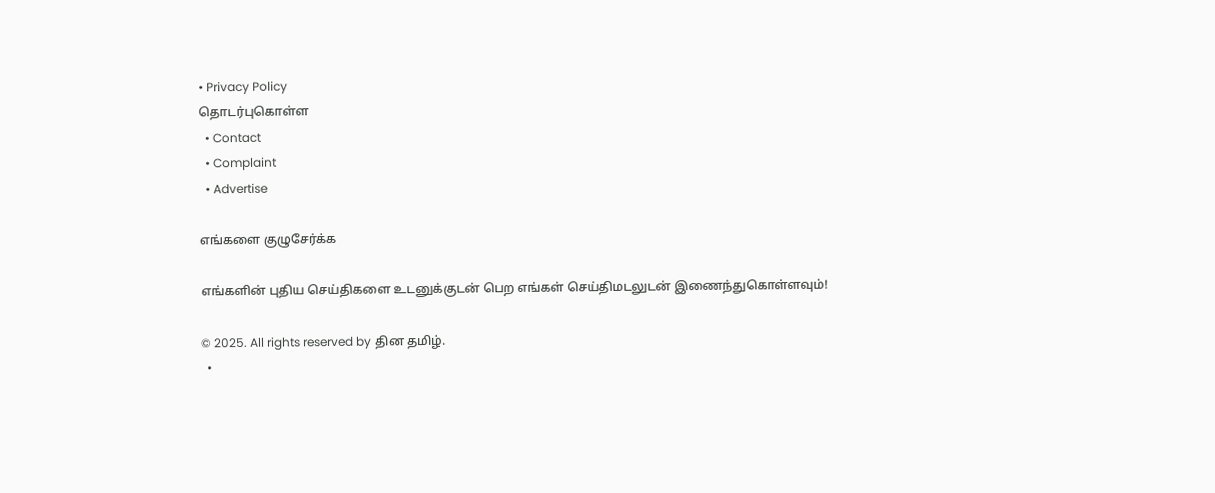• Privacy Policy
தொடர்புகொள்ள
  • Contact
  • Complaint
  • Advertise

எங்களை குழுசேர்க்க

எங்களின் புதிய செய்திகளை உடனுக்குடன் பெற எங்கள் செய்திமடலுடன் இணைந்துகொள்ளவும்!

© 2025. All rights reserved by தின தமிழ்.
  •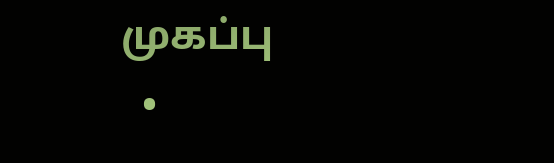முகப்பு
  •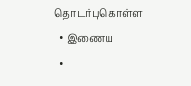தொடர்புகொள்ள
  • இணைய
  •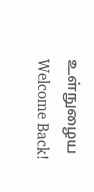உள்நுழைய
Welcome Back!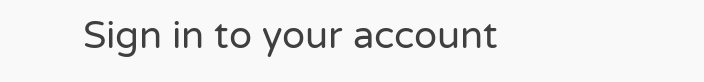Sign in to your account